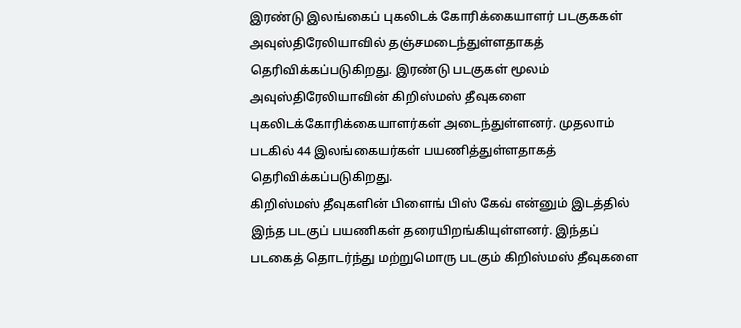இரண்டு இலங்கைப் புகலிடக் கோரிக்கையாளர் படகுககள் அவுஸ்திரேலியாவில் தஞ்சமடைந்துள்ளதாகத் தெரிவிக்கப்படுகிறது. இரண்டு படகுகள் மூலம் அவுஸ்திரேலியாவின் கிறிஸ்மஸ் தீவுகளை புகலிடக்கோரிக்கையாளர்கள் அடைந்துள்ளனர். முதலாம் படகில் 44 இலங்கையர்கள் பயணித்துள்ளதாகத் தெரிவிக்கப்படுகிறது.
கிறிஸ்மஸ் தீவுகளின் பிளைங் பிஸ் கேவ் என்னும் இடத்தில் இந்த படகுப் பயணிகள் தரையிறங்கியுள்ளனர். இந்தப் படகைத் தொடர்ந்து மற்றுமொரு படகும் கிறிஸ்மஸ் தீவுகளை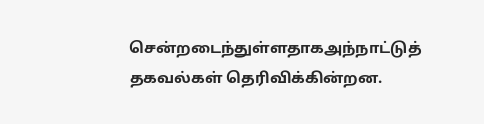சென்றடைந்துள்ளதாகஅந்நாட்டுத் தகவல்கள் தெரிவிக்கின்றன.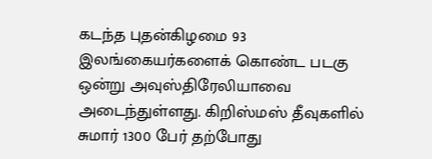கடந்த புதன்கிழமை 93 இலங்கையர்களைக் கொண்ட படகு ஒன்று அவுஸ்திரேலியாவை அடைந்துள்ளது. கிறிஸ்மஸ் தீவுகளில் சுமார் 1300 பேர் தற்போது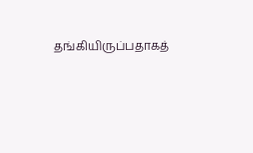தங்கியிருப்பதாகத்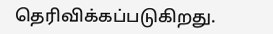தெரிவிக்கப்படுகிறது.